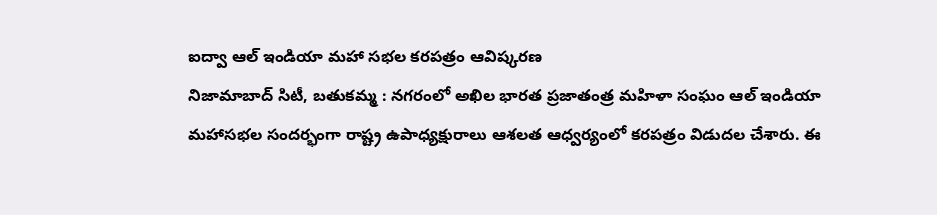ఐద్వా ఆల్ ఇండియా మహా సభల కరపత్రం ఆవిష్కరణ
నిజామాబాద్ సిటీ, బతుకమ్మ : నగరంలో అఖిల భారత ప్రజాతంత్ర మహిళా సంఘం ఆల్ ఇండియా మహాసభల సందర్భంగా రాష్ట్ర ఉపాధ్యక్షురాలు ఆశలత ఆధ్వర్యంలో కరపత్రం విడుదల చేశారు. ఈ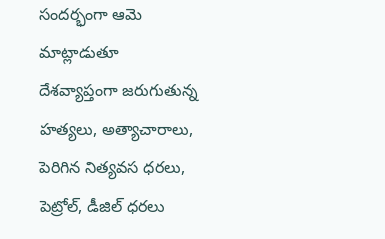సందర్భంగా ఆమె మాట్లాడుతూ దేశవ్యాప్తంగా జరుగుతున్న హత్యలు, అత్యాచారాలు, పెరిగిన నిత్యవస ధరలు, పెట్రోల్, డీజిల్ ధరలు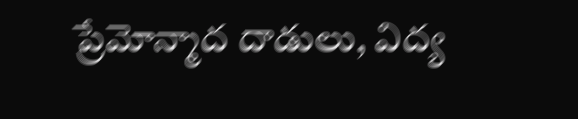ప్రేమోన్మాద దాడులు, విద్య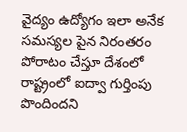వైద్యం ఉద్యోగం ఇలా అనేక సమస్యల పైన నిరంతరం పోరాటం చేస్తూ దేశంలో రాష్ట్రంలో ఐద్వా గుర్తింపు పొందిందని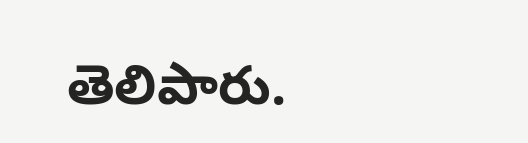తెలిపారు.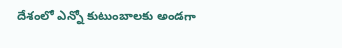దేశంలో ఎన్నో కుటుంబాలకు అండగా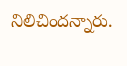నిలిచిందన్నారు.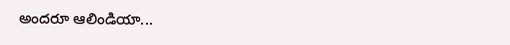అందరూ ఆలిండియా...